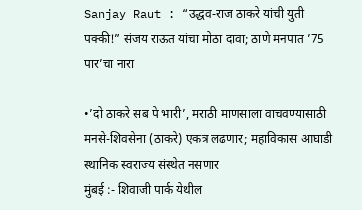Sanjay Raut : “उद्धव-राज ठाकरे यांची युती पक्की!” संजय राऊत यांचा मोठा दावा; ठाणे मनपात ’75 पार’चा नारा

•’दो ठाकरे सब पे भारी’, मराठी माणसाला वाचवण्यासाठी मनसे-शिवसेना (ठाकरे) एकत्र लढणार; महाविकास आघाडी स्थानिक स्वराज्य संस्थेत नसणार
मुंबई :- शिवाजी पार्क येथील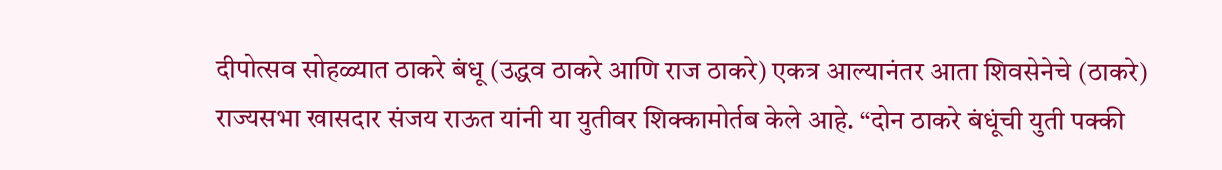दीपोत्सव सोहळ्यात ठाकरे बंधू (उद्धव ठाकरे आणि राज ठाकरे) एकत्र आल्यानंतर आता शिवसेनेचे (ठाकरे) राज्यसभा खासदार संजय राऊत यांनी या युतीवर शिक्कामोर्तब केले आहे. “दोन ठाकरे बंधूंची युती पक्की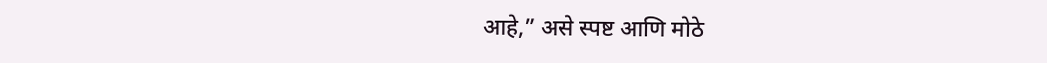आहे,” असे स्पष्ट आणि मोठे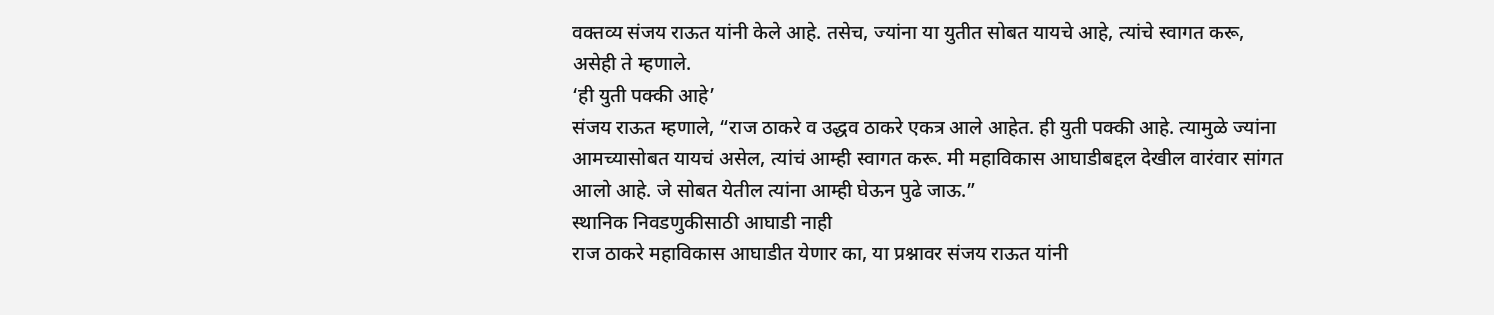वक्तव्य संजय राऊत यांनी केले आहे. तसेच, ज्यांना या युतीत सोबत यायचे आहे, त्यांचे स्वागत करू, असेही ते म्हणाले.
‘ही युती पक्की आहे’
संजय राऊत म्हणाले, “राज ठाकरे व उद्धव ठाकरे एकत्र आले आहेत. ही युती पक्की आहे. त्यामुळे ज्यांना आमच्यासोबत यायचं असेल, त्यांचं आम्ही स्वागत करू. मी महाविकास आघाडीबद्दल देखील वारंवार सांगत आलो आहे. जे सोबत येतील त्यांना आम्ही घेऊन पुढे जाऊ.”
स्थानिक निवडणुकीसाठी आघाडी नाही
राज ठाकरे महाविकास आघाडीत येणार का, या प्रश्नावर संजय राऊत यांनी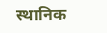स्थानिक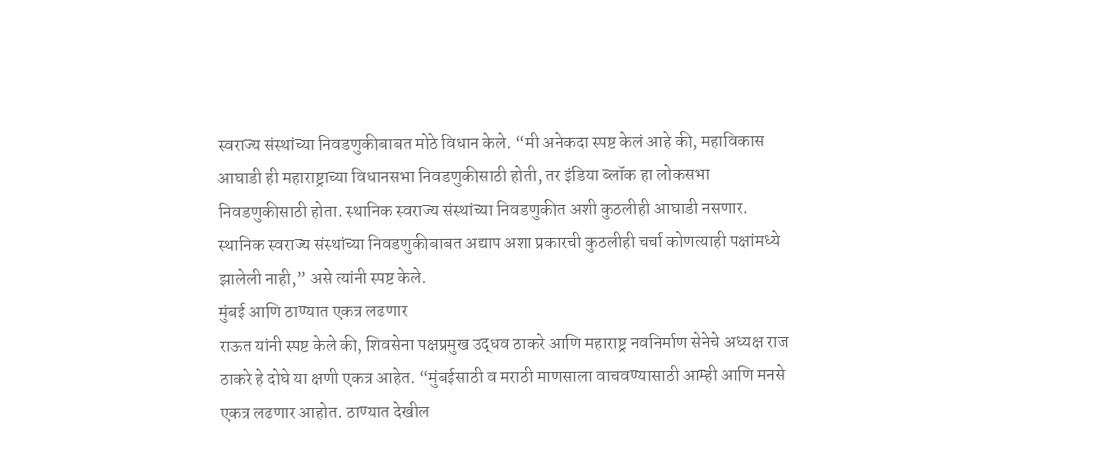स्वराज्य संस्थांच्या निवडणुकीबाबत मोठे विधान केले. “मी अनेकदा स्पष्ट केलं आहे की, महाविकास आघाडी ही महाराष्ट्राच्या विधानसभा निवडणुकीसाठी होती, तर इंडिया ब्लॉक हा लोकसभा निवडणुकीसाठी होता. स्थानिक स्वराज्य संस्थांच्या निवडणुकीत अशी कुठलीही आघाडी नसणार. स्थानिक स्वराज्य संस्थांच्या निवडणुकीबाबत अद्याप अशा प्रकारची कुठलीही चर्चा कोणत्याही पक्षांमध्ये झालेली नाही,” असे त्यांनी स्पष्ट केले.
मुंबई आणि ठाण्यात एकत्र लढणार
राऊत यांनी स्पष्ट केले की, शिवसेना पक्षप्रमुख उद्धव ठाकरे आणि महाराष्ट्र नवनिर्माण सेनेचे अध्यक्ष राज ठाकरे हे दोघे या क्षणी एकत्र आहेत. “मुंबईसाठी व मराठी माणसाला वाचवण्यासाठी आम्ही आणि मनसे एकत्र लढणार आहोत. ठाण्यात देखील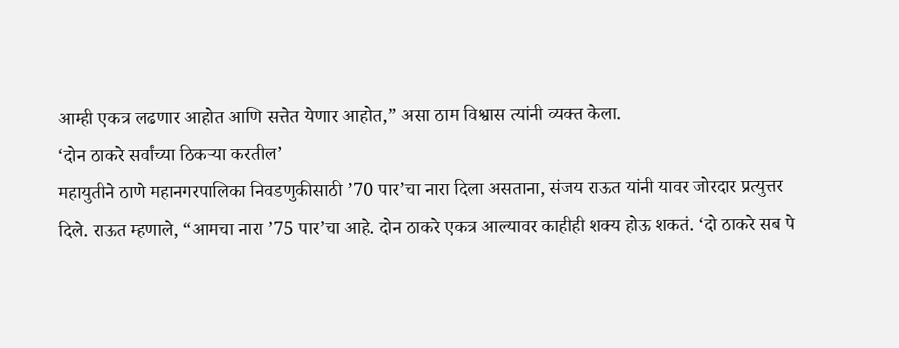आम्ही एकत्र लढणार आहोत आणि सत्तेत येणार आहोत,” असा ठाम विश्वास त्यांनी व्यक्त केला.
‘दोन ठाकरे सर्वांच्या ठिकऱ्या करतील’
महायुतीने ठाणे महानगरपालिका निवडणुकीसाठी ’70 पार’चा नारा दिला असताना, संजय राऊत यांनी यावर जोरदार प्रत्युत्तर दिले. राऊत म्हणाले, “आमचा नारा ’75 पार’चा आहे. दोन ठाकरे एकत्र आल्यावर काहीही शक्य होऊ शकतं. ‘दो ठाकरे सब पे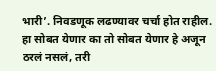भारी’. निवडणूक लढण्यावर चर्चा होत राहील. हा सोबत येणार का तो सोबत येणार हे अजून ठरलं नसलं, तरी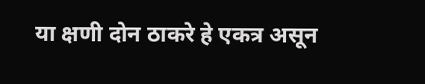या क्षणी दोन ठाकरे हे एकत्र असून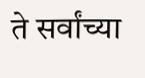ते सर्वांच्या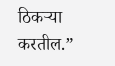ठिकऱ्या करतील.”